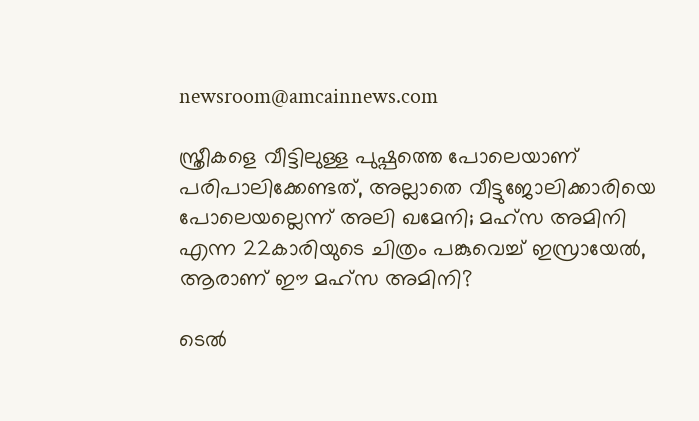newsroom@amcainnews.com

സ്ത്രീകളെ വീട്ടിലുള്ള പുഷ്പത്തെ പോലെയാണ് പരിപാലിക്കേണ്ടത്, അല്ലാതെ വീട്ടുജോലിക്കാരിയെ പോലെയല്ലെന്ന് അലി ഖമേനി; മഹ്സ അമിനി എന്ന 22കാരിയുടെ ചിത്രം പങ്കുവെച്ച് ഇസ്രായേൽ, ആരാണ് ഈ മഹ്സ അമിനി?

ടെൽ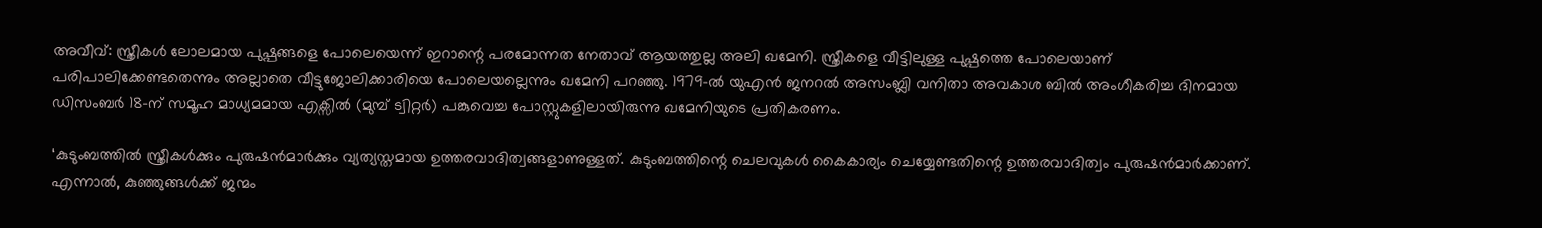അവീവ്: സ്ത്രീകൾ ലോലമായ പുഷ്പങ്ങളെ പോലെയെന്ന് ഇറാന്റെ പരമോന്നത നേതാവ് ആയത്തുല്ല അലി ഖമേനി. സ്ത്രീകളെ വീട്ടിലുള്ള പുഷ്പത്തെ പോലെയാണ് പരിപാലിക്കേണ്ടതെന്നും അല്ലാതെ വീട്ടുജോലിക്കാരിയെ പോലെയല്ലെന്നും ഖമേനി പറഞ്ഞു. 1979-ൽ യുഎൻ ജനറൽ അസംബ്ലി വനിതാ അവകാശ ബിൽ അംഗീകരിച്ച ദിനമായ ഡിസംബർ 18-ന് സമൂഹ മാധ്യമമായ എക്സിൽ (മുമ്പ് ട്വിറ്റർ) പങ്കുവെച്ച പോസ്റ്റുകളിലായിരുന്നു ഖമേനിയുടെ പ്രതികരണം.

‘കുടുംബത്തിൽ സ്ത്രീകൾക്കും പുരുഷൻമാർക്കും വ്യത്യസ്തമായ ഉത്തരവാദിത്വങ്ങളാണുള്ളത്. കുടുംബത്തിന്റെ ചെലവുകൾ കൈകാര്യം ചെയ്യേണ്ടതിന്റെ ഉത്തരവാദിത്വം പുരുഷൻമാർക്കാണ്. എന്നാൽ, കുഞ്ഞുങ്ങൾക്ക് ജന്മം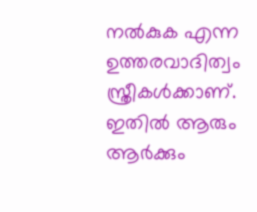നൽകുക എന്ന ഉത്തരവാദിത്വം സ്ത്രീകൾക്കാണ്. ഇതിൽ ആരും ആർക്കും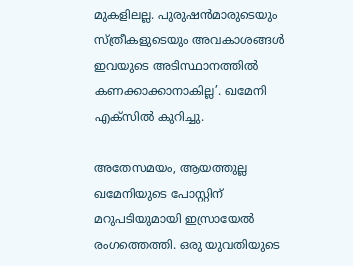മുകളിലല്ല. പുരുഷൻമാരുടെയും സ്ത്രീകളുടെയും അവകാശങ്ങൾ ഇവയുടെ അടിസ്ഥാനത്തിൽ കണക്കാക്കാനാകില്ല’. ഖമേനി എക്സിൽ കുറിച്ചു.

അതേസമയം, ആയത്തുല്ല ഖമേനിയുടെ പോസ്റ്റിന് മറുപടിയുമായി ഇസ്രായേൽ രംഗത്തെത്തി. ഒരു യുവതിയുടെ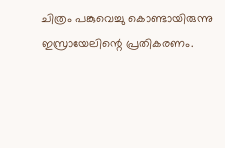ചിത്രം പങ്കുവെച്ചു കൊണ്ടായിരുന്നു ഇസ്രായേലിന്റെ പ്രതികരണം.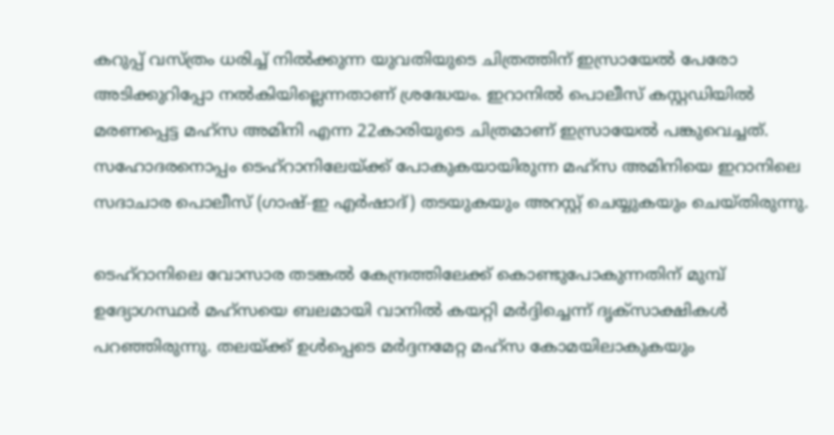കറുപ്പ് വസ്ത്രം ധരിച്ച് നിൽക്കുന്ന യുവതിയുടെ ചിത്രത്തിന് ഇസ്രായേൽ പേരോ അടിക്കുറിപ്പോ നൽകിയില്ലെന്നതാണ് ശ്രദ്ധേയം. ഇറാനിൽ പൊലീസ് കസ്റ്റഡിയിൽ മരണപ്പെട്ട മഹ്സ അമിനി എന്ന 22കാരിയുടെ ചിത്രമാണ് ഇസ്രായേൽ പങ്കുവെച്ചത്. സഹോദരനൊപ്പം ടെഹ്റാനിലേയ്ക്ക് പോകുകയായിരുന്ന മഹ്സ അമിനിയെ ഇറാനിലെ സദാചാര പൊലീസ് (ഗാഷ്-ഇ എർഷാദ്) തടയുകയും അറസ്റ്റ് ചെയ്യുകയും ചെയ്തിരുന്നു.

ടെഹ്‌റാനിലെ വോസാര തടങ്കൽ കേന്ദ്രത്തിലേക്ക് കൊണ്ടുപോകുന്നതിന് മുമ്പ് ഉദ്യോഗസ്ഥർ മഹ്‌സയെ ബലമായി വാനിൽ കയറ്റി മർദ്ദിച്ചെന്ന് ദൃക്‌സാക്ഷികൾ പറഞ്ഞിരുന്നു. തലയ്ക്ക് ഉൾപ്പെടെ മർദ്ദനമേറ്റ മഹ്സ കോമയിലാകുകയും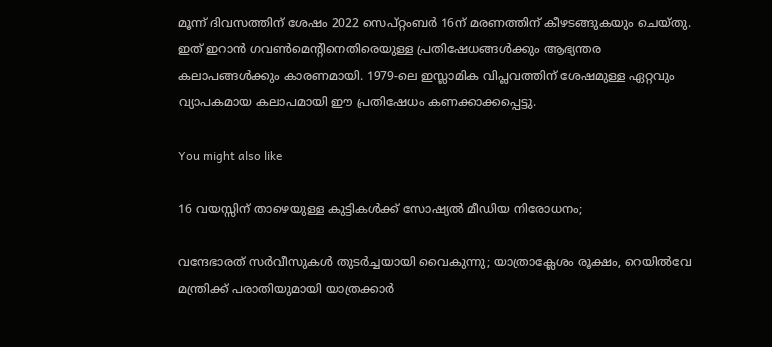മൂന്ന് ദിവസത്തിന് ശേഷം 2022 സെപ്റ്റംബർ 16ന് മരണത്തിന് കീഴടങ്ങുകയും ചെയ്തു. ഇത് ഇറാൻ ഗവൺമെന്റിനെതിരെയുള്ള പ്രതിഷേധങ്ങൾക്കും ആഭ്യന്തര കലാപങ്ങൾക്കും കാരണമായി. 1979-ലെ ഇസ്ലാമിക വിപ്ലവത്തിന് ശേഷമുള്ള ഏറ്റവും വ്യാപകമായ കലാപമായി ഈ പ്രതിഷേധം കണക്കാക്കപ്പെട്ടു.

You might also like

16 വയസ്സിന് താഴെയുള്ള കുട്ടികൾക്ക് സോഷ്യൽ മീഡിയ നിരോധനം;

വന്ദേഭാരത് സർവീസുകൾ തുടർച്ചയായി വൈകുന്നു; യാത്രാക്ലേശം രൂക്ഷം, റെയിൽവേ മന്ത്രിക്ക് പരാതിയുമായി യാത്രക്കാർ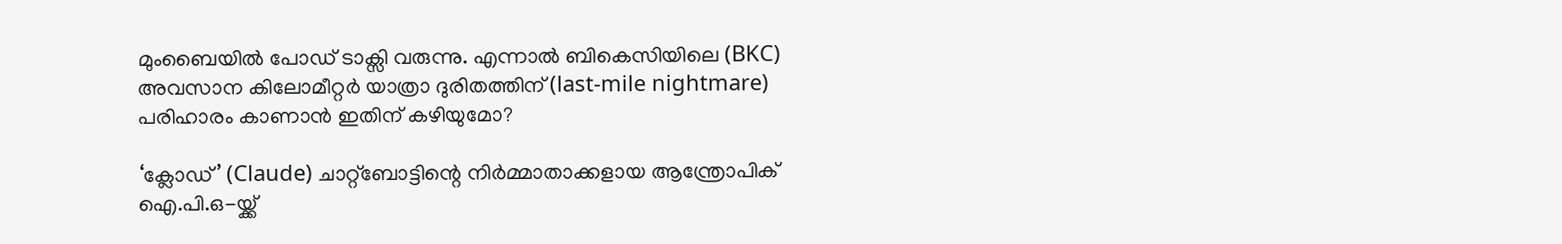മുംബൈയിൽ പോഡ് ടാക്സി വരുന്നു. എന്നാൽ ബികെസിയിലെ (BKC) അവസാന കിലോമീറ്റർ യാത്രാ ദുരിതത്തിന് (last-mile nightmare) പരിഹാരം കാണാൻ ഇതിന് കഴിയുമോ?

‘ക്ലോഡ്’ (Claude) ചാറ്റ്‌ബോട്ടിന്റെ നിർമ്മാതാക്കളായ ആന്ത്രോപിക് ഐ.പി.ഒ-യ്ക്ക്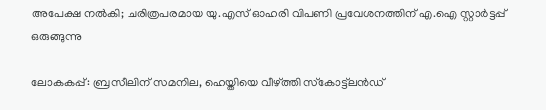അപേക്ഷ നൽകി; ചരിത്രപരമായ യു.എസ് ഓഹരി വിപണി പ്രവേശനത്തിന് എ.ഐ സ്റ്റാർട്ടപ്പ് ഒരുങ്ങുന്നു

ലോകകപ്പ്: ബ്രസീലിന് സമനില, ഹെയ്തിയെ വീഴ്ത്തി സ്‌കോട്ട്‌ലൻഡ്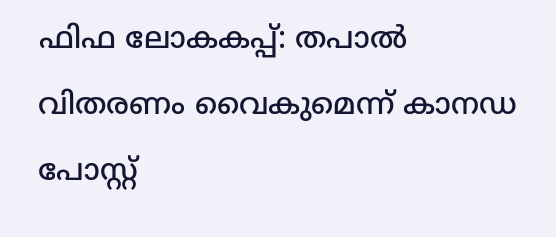ഫിഫ ലോകകപ്പ്: തപാൽ വിതരണം വൈകുമെന്ന് കാനഡ പോസ്റ്റ്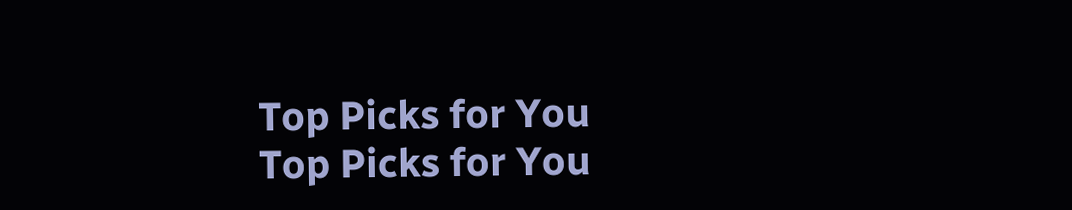Top Picks for You
Top Picks for You